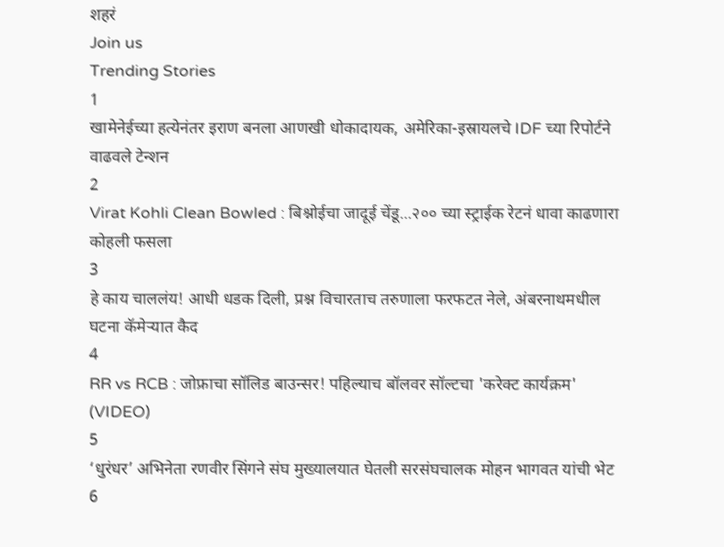शहरं
Join us
Trending Stories
1
खामेनेईच्या हत्येनंतर इराण बनला आणखी धोकादायक, अमेरिका-इस्रायलचे IDF च्या रिपोर्टने वाढवले टेन्शन
2
Virat Kohli Clean Bowled : बिश्नोईचा जादूई चेंडू...२०० च्या स्ट्राईक रेटनं धावा काढणारा कोहली फसला
3
हे काय चाललंय! आधी धडक दिली, प्रश्न विचारताच तरुणाला फरफटत नेले, अंबरनाथमधील घटना कॅमेऱ्यात कैद
4
RR vs RCB : जोफ्राचा सॉलिड बाउन्सर! पहिल्याच बॉलवर सॉल्टचा 'करेक्ट कार्यक्रम' (VIDEO)
5
‘धुरंधर’ अभिनेता रणवीर सिंगने संघ मुख्यालयात घेतली सरसंघचालक मोहन भागवत यांची भेट
6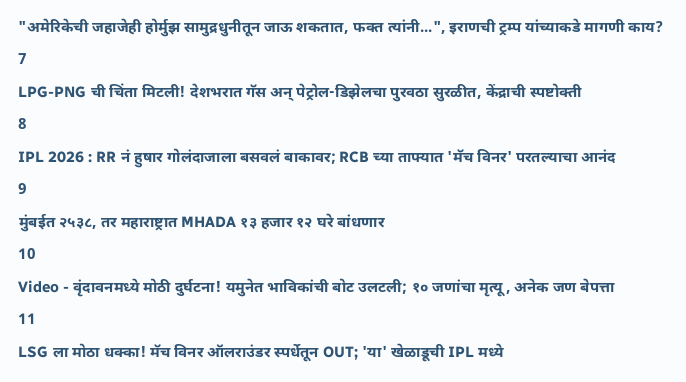"अमेरिकेची जहाजेही होर्मुझ सामुद्रधुनीतून जाऊ शकतात, फक्त त्यांनी...", इराणची ट्रम्प यांच्याकडे मागणी काय?
7
LPG-PNG ची चिंता मिटली! देशभरात गॅस अन् पेट्रोल-डिझेलचा पुरवठा सुरळीत, केंद्राची स्पष्टोक्ती
8
IPL 2026 : RR नं हुषार गोलंदाजाला बसवलं बाकावर; RCB च्या ताफ्यात 'मॅच विनर' परतल्याचा आनंद
9
मुंबईत २५३८, तर महाराष्ट्रात MHADA १३ हजार १२ घरे बांधणार
10
Video - वृंदावनमध्ये मोठी दुर्घटना! यमुनेत भाविकांची बोट उलटली; १० जणांचा मृत्यू, अनेक जण बेपत्ता
11
LSG ला मोठा धक्का! मॅच विनर ऑलराउंडर स्पर्धेतून OUT; 'या' खेळाडूची IPL मध्ये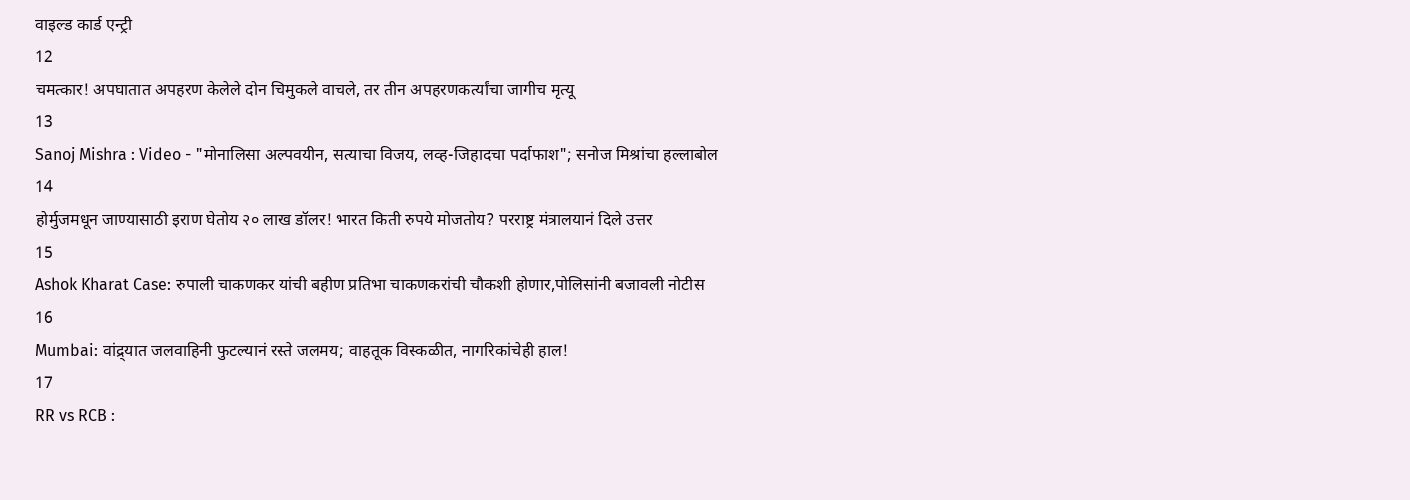वाइल्ड कार्ड एन्ट्री
12
चमत्कार! अपघातात अपहरण केलेले दोन चिमुकले वाचले, तर तीन अपहरणकर्त्यांचा जागीच मृत्यू
13
Sanoj Mishra : Video - "मोनालिसा अल्पवयीन, सत्याचा विजय, लव्ह-जिहादचा पर्दाफाश"; सनोज मिश्रांचा हल्लाबोल
14
होर्मुजमधून जाण्यासाठी इराण घेतोय २० लाख डॉलर! भारत किती रुपये मोजतोय? परराष्ट्र मंत्रालयानं दिले उत्तर
15
Ashok Kharat Case: रुपाली चाकणकर यांची बहीण प्रतिभा चाकणकरांची चौकशी होणार,पोलिसांनी बजावली नोटीस
16
Mumbai: वांद्र्यात जलवाहिनी फुटल्यानं रस्ते जलमय; वाहतूक विस्कळीत, नागरिकांचेही हाल!
17
RR vs RCB :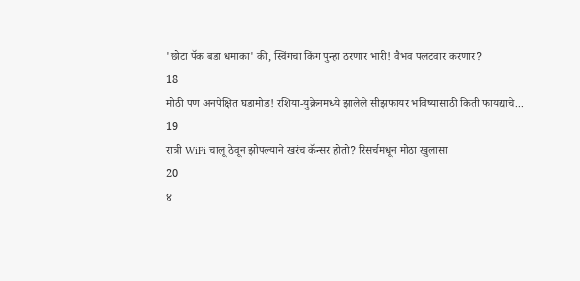'छोटा पॅक बडा धमाका' की, स्विंगचा किंग पुन्हा ठरणार भारी! वैभव पलटवार करणार?
18
मोठी पण अनपेक्षित घडामोड! रशिया-युक्रेनमध्ये झालेले सीझफायर भविष्यासाठी किती फायद्याचे...
19
रात्री WiFi चालू ठेवून झोपल्याने खरंच कॅन्सर होतो? रिसर्चमधून मोठा खुलासा
20
४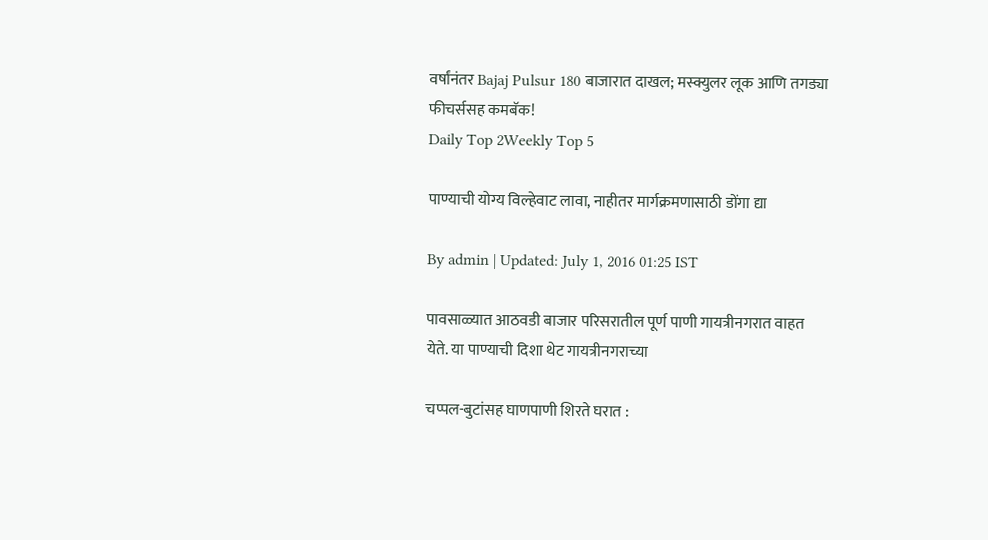वर्षांनंतर Bajaj Pulsur 180 बाजारात दाखल; मस्क्युलर लूक आणि तगड्या फीचर्ससह कमबॅक!
Daily Top 2Weekly Top 5

पाण्याची योग्य विल्हेवाट लावा, नाहीतर मार्गक्रमणासाठी डोंगा द्या

By admin | Updated: July 1, 2016 01:25 IST

पावसाळ्यात आठवडी बाजार परिसरातील पूर्ण पाणी गायत्रीनगरात वाहत येते. या पाण्याची दिशा थेट गायत्रीनगराच्या

चप्पल-बुटांसह घाणपाणी शिरते घरात :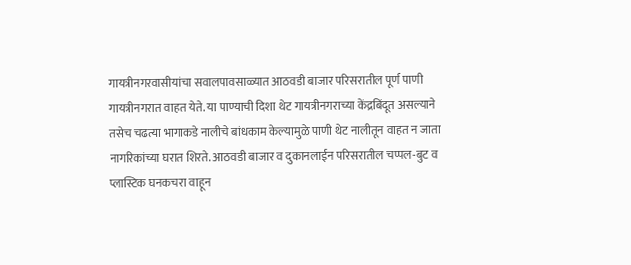गायत्रीनगरवासीयांचा सवालपावसाळ्यात आठवडी बाजार परिसरातील पूर्ण पाणी गायत्रीनगरात वाहत येते. या पाण्याची दिशा थेट गायत्रीनगराच्या केंद्रबिंदूत असल्याने तसेच चढत्या भागाकडे नालीचे बांधकाम केल्यामुळे पाणी थेट नालीतून वाहत न जाता नागरिकांच्या घरात शिरते. आठवडी बाजार व दुकानलाईन परिसरातील चप्पल-बुट व प्लास्टिक घनकचरा वाहून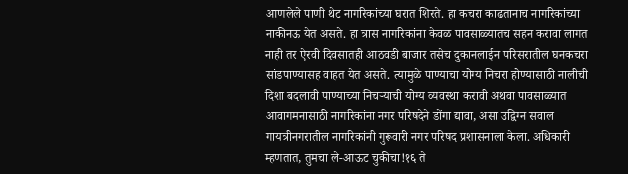आणलेले पाणी थेट नागरिकांच्या घरात शिरते. हा कचरा काढतानाच नागरिकांच्या नाकीनऊ येत असते. हा त्रास नागरिकांना केवळ पावसाळ्यातच सहन करावा लागत नाही तर ऐरवी दिवसातही आठवडी बाजार तसेच दुकानलाईन परिसरातील घनकचरा सांडपाण्यासह वाहत येत असते. त्यामुळे पाण्याचा योग्य निचरा होण्यासाठी नालीची दिशा बदलावी पाण्याच्या निचऱ्याची योग्य व्यवस्था करावी अथवा पावसाळ्यात आवागमनासाठी नागरिकांना नगर परिषदेने डोंगा द्यावा, असा उद्विग्न सवाल गायत्रीनगरातील नागरिकांनी गुरूवारी नगर परिषद प्रशासनाला केला. अधिकारी म्हणतात, तुमचा ले-आऊट चुकीचा!१६ ते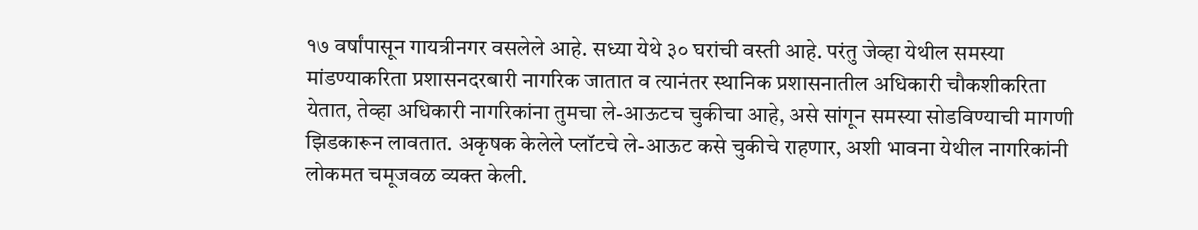१७ वर्षांपासून गायत्रीनगर वसलेले आहे. सध्या येथे ३० घरांची वस्ती आहे. परंतु जेव्हा येथील समस्या मांडण्याकरिता प्रशासनदरबारी नागरिक जातात व त्यानंतर स्थानिक प्रशासनातील अधिकारी चौकशीकरिता येतात, तेव्हा अधिकारी नागरिकांना तुमचा ले-आऊटच चुकीचा आहे, असे सांगून समस्या सोडविण्याची मागणी झिडकारून लावतात. अकृषक केलेले प्लॉटचे ले-आऊट कसे चुकीचे राहणार, अशी भावना येथील नागरिकांनी लोकमत चमूजवळ व्यक्त केली.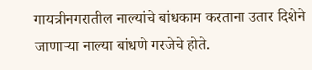गायत्रीनगरातील नाल्यांचे बांधकाम करताना उतार दिशेने जाणाऱ्या नाल्या बांधणे गरजेचे होते.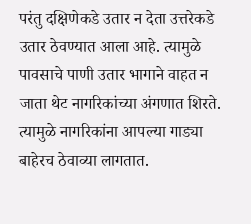परंतु दक्षिणेकडे उतार न देता उत्तरेकडे उतार ठेवण्यात आला आहे. त्यामुळे पावसाचे पाणी उतार भागाने वाहत न जाता थेट नागरिकांच्या अंगणात शिरते. त्यामुळे नागरिकांना आपल्या गाड्या बाहेरच ठेवाव्या लागतात.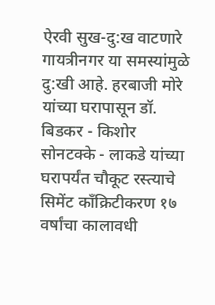ऐरवी सुख-दु:ख वाटणारे गायत्रीनगर या समस्यांमुळे दु:खी आहे. हरबाजी मोरे यांच्या घरापासून डॉ. बिडकर - किशोर सोनटक्के - लाकडे यांच्या घरापर्यंत चौकूट रस्त्याचे सिमेंट काँक्रिटीकरण १७ वर्षांचा कालावधी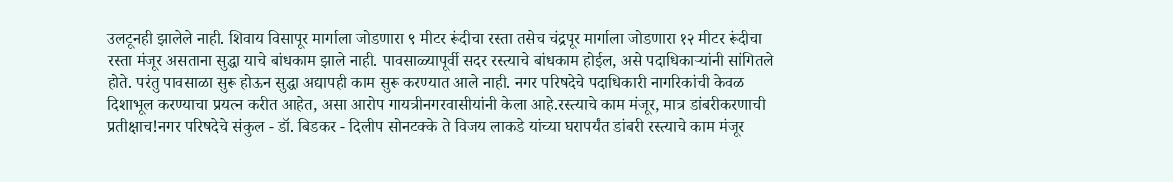उलटूनही झालेले नाही. शिवाय विसापूर मार्गाला जोडणारा ९ मीटर रूंदीचा रस्ता तसेच चंद्रपूर मार्गाला जोडणारा १२ मीटर रूंदीचा रस्ता मंजूर असताना सुद्धा याचे बांधकाम झाले नाही. पावसाळ्यापूर्वी सदर रस्त्याचे बांधकाम होईल, असे पदाधिकाऱ्यांनी सांगितले होते. परंतु पावसाळा सुरू होऊन सुद्धा अद्यापही काम सुरू करण्यात आले नाही. नगर परिषदेचे पदाधिकारी नागरिकांची केवळ दिशाभूल करण्याचा प्रयत्न करीत आहेत, असा आरोप गायत्रीनगरवासीयांनी केला आहे.रस्त्याचे काम मंजूर, मात्र डांबरीकरणाची प्रतीक्षाच!नगर परिषदेचे संकुल - डॉ. बिडकर - दिलीप सोनटक्के ते विजय लाकडे यांच्या घरापर्यंत डांबरी रस्त्याचे काम मंजूर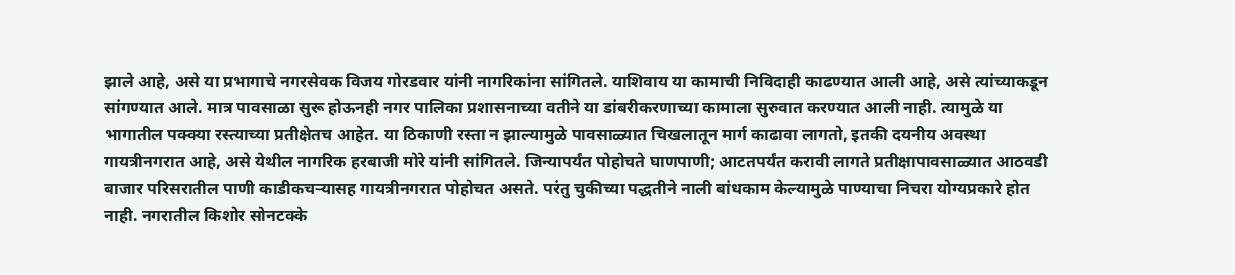झाले आहे, असे या प्रभागाचे नगरसेवक विजय गोरडवार यांनी नागरिकांना सांगितले. याशिवाय या कामाची निविदाही काढण्यात आली आहे, असे त्यांच्याकडून सांगण्यात आले. मात्र पावसाळा सुरू होऊनही नगर पालिका प्रशासनाच्या वतीने या डांबरीकरणाच्या कामाला सुरुवात करण्यात आली नाही. त्यामुळे या भागातील पक्क्या रस्त्याच्या प्रतीक्षेतच आहेत. या ठिकाणी रस्ता न झाल्यामुळे पावसाळ्यात चिखलातून मार्ग काढावा लागतो, इतकी दयनीय अवस्था गायत्रीनगरात आहे, असे येथील नागरिक हरबाजी मोरे यांनी सांगितले. जिन्यापर्यंत पोहोचते घाणपाणी; आटतपर्यंत करावी लागते प्रतीक्षापावसाळ्यात आठवडी बाजार परिसरातील पाणी काडीकचऱ्यासह गायत्रीनगरात पोहोचत असते. परंतु चुकीच्या पद्धतीने नाली बांधकाम केल्यामुळे पाण्याचा निचरा योग्यप्रकारे होत नाही. नगरातील किशोर सोनटक्के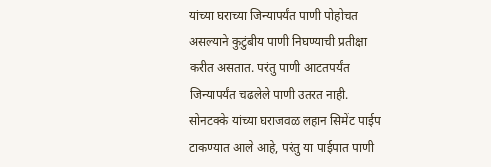यांच्या घराच्या जिन्यापर्यंत पाणी पोहोचत असल्याने कुटुंबीय पाणी निघण्याची प्रतीक्षा करीत असतात. परंतु पाणी आटतपर्यंत जिन्यापर्यंत चढलेले पाणी उतरत नाही. सोनटक्के यांच्या घराजवळ लहान सिमेंट पाईप टाकण्यात आले आहे, परंतु या पाईपात पाणी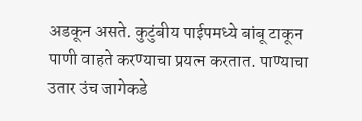अडकून असते. कुटुंबीय पाईपमध्ये बांबू टाकून पाणी वाहते करण्याचा प्रयत्न करतात. पाण्याचा उतार उंच जागेकडे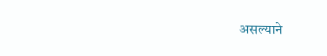असल्याने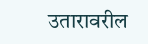उतारावरील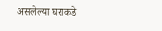असलेल्या घराकडे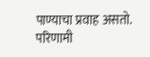पाण्याचा प्रवाह असतो. परिणामी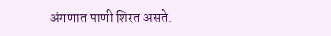अंगणात पाणी शिरत असते.